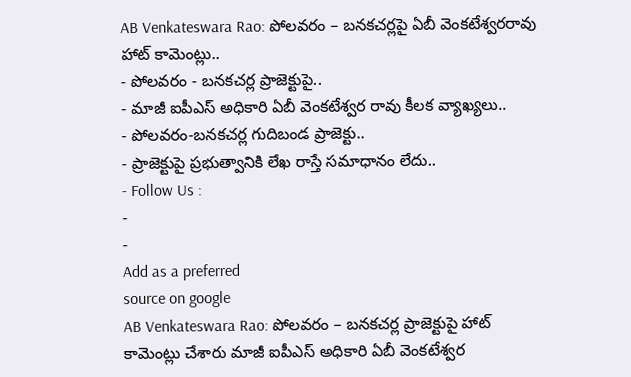AB Venkateswara Rao: పోలవరం – బనకచర్లపై ఏబీ వెంకటేశ్వరరావు హాట్ కామెంట్లు..
- పోలవరం - బనకచర్ల ప్రాజెక్టుపై..
- మాజీ ఐపీఎస్ అధికారి ఏబీ వెంకటేశ్వర రావు కీలక వ్యాఖ్యలు..
- పోలవరం-బనకచర్ల గుదిబండ ప్రాజెక్టు..
- ప్రాజెక్టుపై ప్రభుత్వానికి లేఖ రాస్తే సమాధానం లేదు..
- Follow Us :
-
-
Add as a preferred
source on google
AB Venkateswara Rao: పోలవరం – బనకచర్ల ప్రాజెక్టుపై హాట్ కామెంట్లు చేశారు మాజీ ఐపీఎస్ అధికారి ఏబీ వెంకటేశ్వర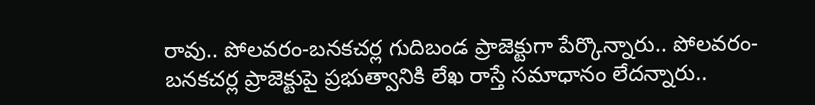రావు.. పోలవరం-బనకచర్ల గుదిబండ ప్రాజెక్టుగా పేర్కొన్నారు.. పోలవరం-బనకచర్ల ప్రాజెక్టుపై ప్రభుత్వానికి లేఖ రాస్తే సమాధానం లేదన్నారు..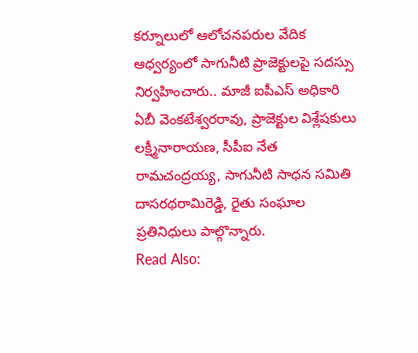కర్నూలులో ఆలోచనపరుల వేదిక ఆధ్వర్యంలో సాగునీటి ప్రాజెక్టులపై సదస్సు నిర్వహించారు.. మాజీ ఐపీఎస్ అధికారి ఏబీ వెంకటేశ్వరరావు, ప్రాజెక్టుల విశ్లేషకులు లక్ష్మీనారాయణ, సీపీఐ నేత రామచంద్రయ్య, సాగునీటి సాధన సమితి దాసరథరామిరెడ్డి, రైతు సంఘాల ప్రతినిధులు పాల్గొన్నారు.
Read Also: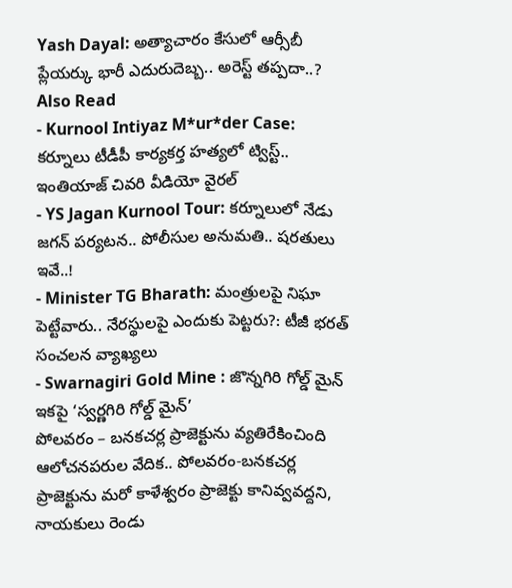Yash Dayal: అత్యాచారం కేసులో ఆర్సీబీ ప్లేయర్కు భారీ ఎదురుదెబ్బ.. అరెస్ట్ తప్పదా..?
Also Read
- Kurnool Intiyaz M*ur*der Case: కర్నూలు టీడీపీ కార్యకర్త హత్యలో ట్విస్ట్.. ఇంతియాజ్ చివరి వీడియో వైరల్
- YS Jagan Kurnool Tour: కర్నూలులో నేడు జగన్ పర్యటన.. పోలీసుల అనుమతి.. షరతులు ఇవే..!
- Minister TG Bharath: మంత్రులపై నిఘా పెట్టేవారు.. నేరస్థులపై ఎందుకు పెట్టరు?: టీజీ భరత్ సంచలన వ్యాఖ్యలు
- Swarnagiri Gold Mine : జొన్నగిరి గోల్డ్ మైన్ ఇకపై ‘స్వర్ణగిరి గోల్డ్ మైన్’
పోలవరం – బనకచర్ల ప్రాజెక్టును వ్యతిరేకించింది ఆలోచనపరుల వేదిక.. పోలవరం-బనకచర్ల ప్రాజెక్టును మరో కాళేశ్వరం ప్రాజెక్టు కానివ్వవద్దని, నాయకులు రెండు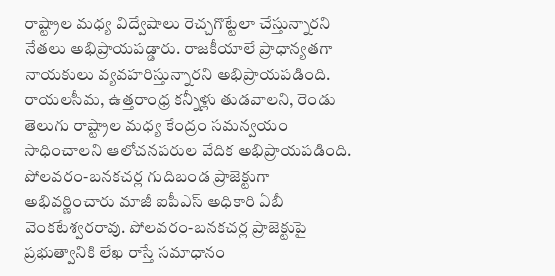రాష్ట్రాల మధ్య విద్వేషాలు రెచ్చగొట్టేలా చేస్తున్నారని నేతలు అభిప్రాయపడ్డారు. రాజకీయాలే ప్రాధాన్యతగా నాయకులు వ్యవహరిస్తున్నారని అభిప్రాయపడింది. రాయలసీమ, ఉత్తరాంధ్ర కన్నీళ్లు తుడవాలని, రెండు తెలుగు రాష్ట్రాల మధ్య కేంద్రం సమన్వయం సాధించాలని ఆలోచనపరుల వేదిక అభిప్రాయపడింది. పోలవరం-బనకచర్ల గుదిబండ ప్రాజెక్టుగా అభివర్ణించారు మాజీ ఐపీఎస్ అధికారి ఏబీ వెంకటేశ్వరరావు. పోలవరం-బనకచర్ల ప్రాజెక్టుపై ప్రభుత్వానికి లేఖ రాస్తే సమాధానం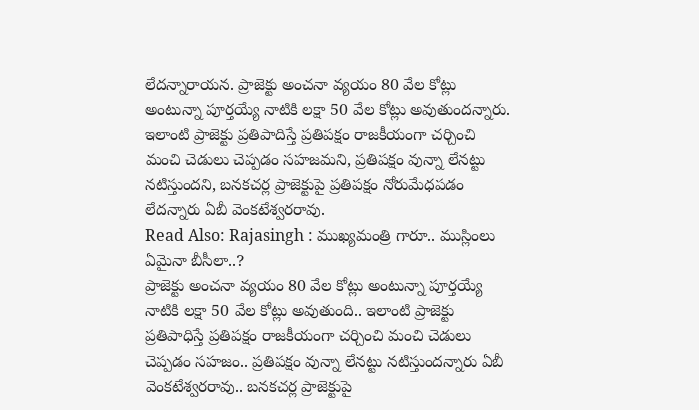లేదన్నారాయన. ప్రాజెక్టు అంచనా వ్యయం 80 వేల కోట్లు అంటున్నా పూర్తయ్యే నాటికి లక్షా 50 వేల కోట్లు అవుతుందన్నారు. ఇలాంటి ప్రాజెక్టు ప్రతిపాదిస్తే ప్రతిపక్షం రాజకీయంగా చర్చించి మంచి చెడులు చెప్పడం సహజమని, ప్రతిపక్షం వున్నా లేనట్టు నటిస్తుందని, బనకచర్ల ప్రాజెక్టుపై ప్రతిపక్షం నోరుమేధపడం లేదన్నారు ఏబీ వెంకటేశ్వరరావు.
Read Also: Rajasingh : ముఖ్యమంత్రి గారూ.. ముస్లింలు ఏమైనా బీసీలా..?
ప్రాజెక్టు అంచనా వ్యయం 80 వేల కోట్లు అంటున్నా పూర్తయ్యే నాటికి లక్షా 50 వేల కోట్లు అవుతుంది.. ఇలాంటి ప్రాజెక్టు ప్రతిపాధిస్తే ప్రతిపక్షం రాజకీయంగా చర్చించి మంచి చెడులు చెప్పడం సహజం.. ప్రతిపక్షం వున్నా లేనట్టు నటిస్తుందన్నారు ఏబీ వెంకటేశ్వరరావు.. బనకచర్ల ప్రాజెక్టుపై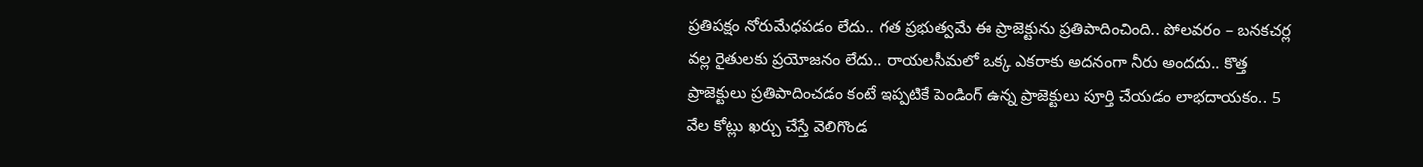ప్రతిపక్షం నోరుమేధపడం లేదు.. గత ప్రభుత్వమే ఈ ప్రాజెక్టును ప్రతిపాదించింది.. పోలవరం – బనకచర్ల వల్ల రైతులకు ప్రయోజనం లేదు.. రాయలసీమలో ఒక్క ఎకరాకు అదనంగా నీరు అందదు.. కొత్త ప్రాజెక్టులు ప్రతిపాదించడం కంటే ఇప్పటికే పెండింగ్ ఉన్న ప్రాజెక్టులు పూర్తి చేయడం లాభదాయకం.. 5 వేల కోట్లు ఖర్చు చేస్తే వెలిగొండ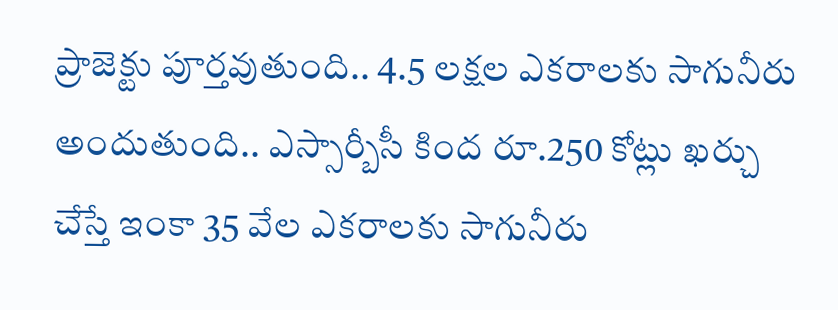ప్రాజెక్టు పూర్తవుతుంది.. 4.5 లక్షల ఎకరాలకు సాగునీరు అందుతుంది.. ఎస్సార్బీసీ కింద రూ.250 కోట్లు ఖర్చు చేస్తే ఇంకా 35 వేల ఎకరాలకు సాగునీరు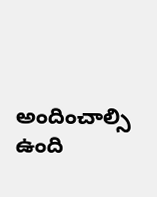అందించాల్సి ఉంది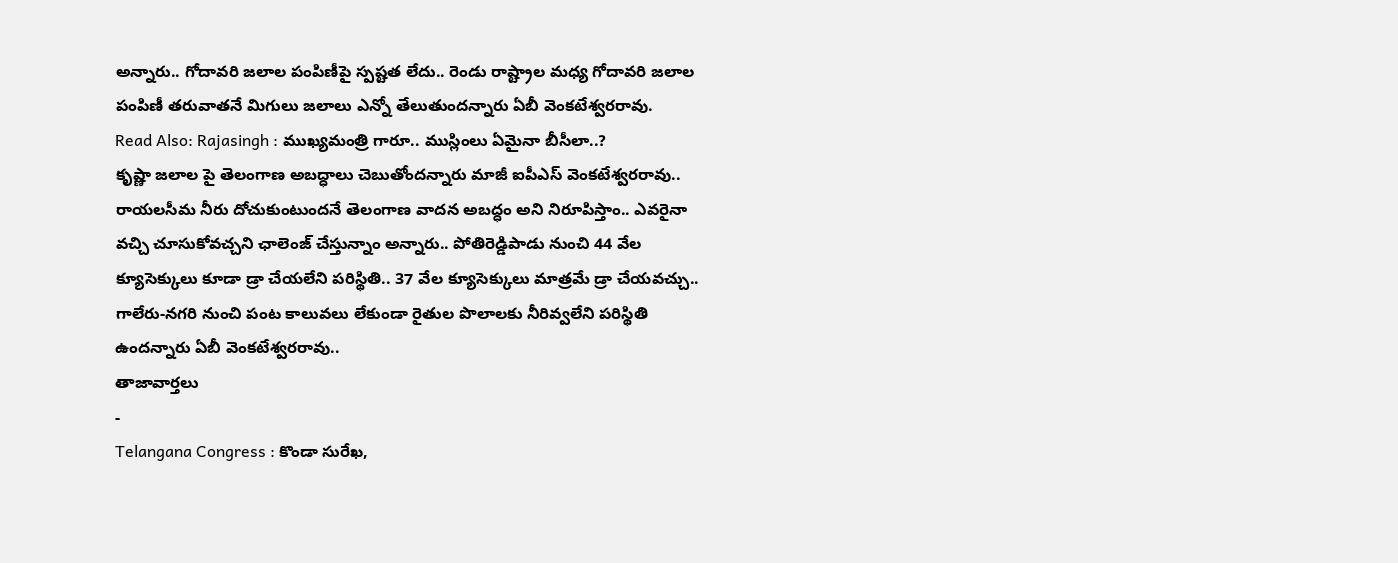అన్నారు.. గోదావరి జలాల పంపిణీపై స్పష్టత లేదు.. రెండు రాష్ట్రాల మధ్య గోదావరి జలాల పంపిణీ తరువాతనే మిగులు జలాలు ఎన్నో తేలుతుందన్నారు ఏబీ వెంకటేశ్వరరావు.
Read Also: Rajasingh : ముఖ్యమంత్రి గారూ.. ముస్లింలు ఏమైనా బీసీలా..?
కృష్ణా జలాల పై తెలంగాణ అబద్ధాలు చెబుతోందన్నారు మాజీ ఐపీఎస్ వెంకటేశ్వరరావు.. రాయలసీమ నీరు దోచుకుంటుందనే తెలంగాణ వాదన అబద్ధం అని నిరూపిస్తాం.. ఎవరైనా వచ్చి చూసుకోవచ్చని ఛాలెంజ్ చేస్తున్నాం అన్నారు.. పోతిరెడ్డిపాడు నుంచి 44 వేల క్యూసెక్కులు కూడా డ్రా చేయలేని పరిస్థితి.. 37 వేల క్యూసెక్కులు మాత్రమే డ్రా చేయవచ్చు.. గాలేరు-నగరి నుంచి పంట కాలువలు లేకుండా రైతుల పొలాలకు నీరివ్వలేని పరిస్థితి ఉందన్నారు ఏబీ వెంకటేశ్వరరావు..
తాజావార్తలు
-
Telangana Congress : కొండా సురేఖ,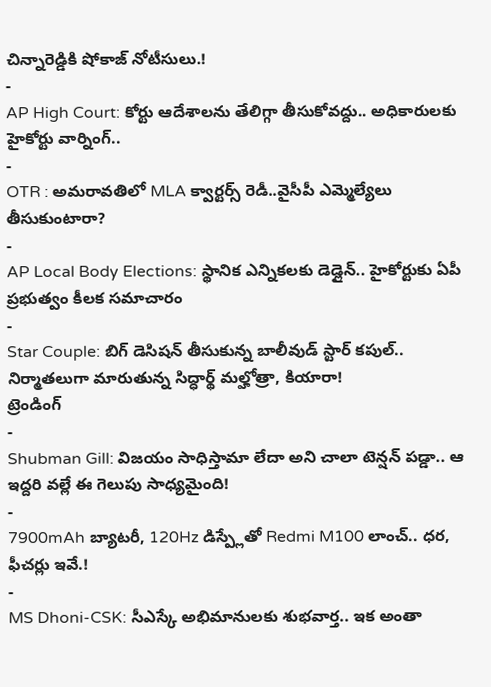చిన్నారెడ్డికి షోకాజ్ నోటీసులు.!
-
AP High Court: కోర్టు ఆదేశాలను తేలిగ్గా తీసుకోవద్దు.. అధికారులకు హైకోర్టు వార్నింగ్..
-
OTR : అమరావతిలో MLA క్వార్టర్స్ రెడీ..వైసీపీ ఎమ్మెల్యేలు తీసుకుంటారా?
-
AP Local Body Elections: స్థానిక ఎన్నికలకు డెడ్లైన్.. హైకోర్టుకు ఏపీ ప్రభుత్వం కీలక సమాచారం
-
Star Couple: బిగ్ డెసిషన్ తీసుకున్న బాలీవుడ్ స్టార్ కపుల్.. నిర్మాతలుగా మారుతున్న సిద్ధార్థ్ మల్హోత్రా, కియారా!
ట్రెండింగ్
-
Shubman Gill: విజయం సాధిస్తామా లేదా అని చాలా టెన్షన్ పడ్డా.. ఆ ఇద్దరి వల్లే ఈ గెలుపు సాధ్యమైంది!
-
7900mAh బ్యాటరీ, 120Hz డిస్ప్లేతో Redmi M100 లాంచ్.. ధర, ఫీచర్లు ఇవే.!
-
MS Dhoni-CSK: సీఎస్కే అభిమానులకు శుభవార్త.. ఇక అంతా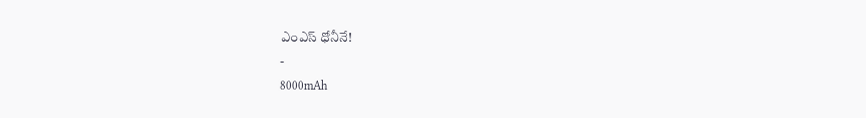ఎంఎస్ ధోనీనే!
-
8000mAh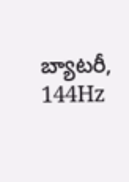బ్యాటరీ, 144Hz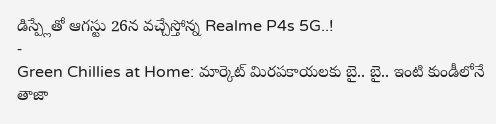డిస్ప్లేతో ఆగస్టు 26న వచ్చేస్తోన్న Realme P4s 5G..!
-
Green Chillies at Home: మార్కెట్ మిరపకాయలకు బై.. బై.. ఇంటి కుండీలోనే తాజా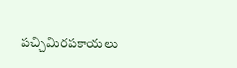పచ్చిమిరపకాయలు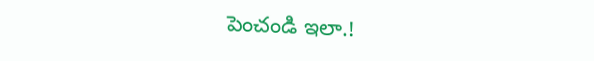పెంచండి ఇలా.!